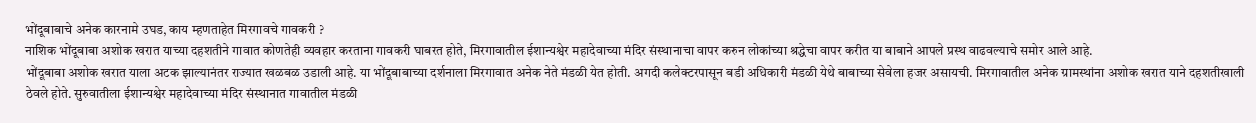भोंदूबाबाचे अनेक कारनामे उघड, काय म्हणताहेत मिरगावचे गावकरी ?
नाशिक भोंदूबाबा अशोक खरात याच्या दहशतीने गावात कोणतेही व्यवहार करताना गावकरी घाबरत होते, मिरगावातील ईशान्यश्वेर महादेवाच्या मंदिर संस्थानाचा वापर करुन लोकांच्या श्रद्धेचा वापर करीत या बाबाने आपले प्रस्थ वाढवल्याचे समोर आले आहे.
भोंदूबाबा अशोक खरात याला अटक झाल्यानंतर राज्यात खळबळ उडाली आहे. या भोंदूबाबाच्या दर्शनाला मिरगावात अनेक नेते मंडळी येत होती. अगदी कलेक्टरपासून बडी अधिकारी मंडळी येथे बाबाच्या सेवेला हजर असायची. मिरगावातील अनेक ग्रामस्थांना अशोक खरात याने दहशतीखाली ठेवले होते. सुरुवातीला ईशान्यश्वेर महादेवाच्या मंदिर संस्थानात गावातील मंडळी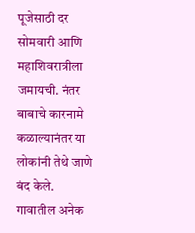पूजेसाठी दर सोमवारी आणि महाशिवरात्रीला जमायची. नंतर बाबाचे कारनामे कळाल्यानंतर या लोकांनी तेथे जाणे बंद केले. गावातील अनेक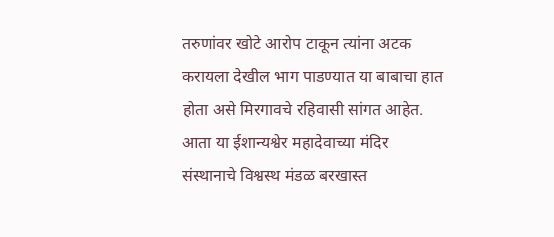तरुणांवर खोटे आरोप टाकून त्यांना अटक करायला देखील भाग पाडण्यात या बाबाचा हात होता असे मिरगावचे रहिवासी सांगत आहेत. आता या ईशान्यश्वेर महादेवाच्या मंदिर संस्थानाचे विश्वस्थ मंडळ बरखास्त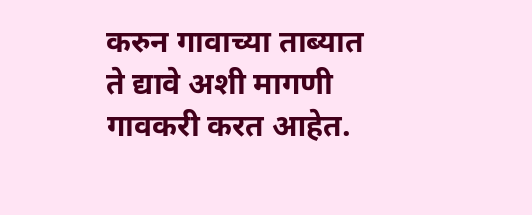करुन गावाच्या ताब्यात ते द्यावे अशी मागणी गावकरी करत आहेत.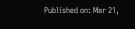Published on: Mar 21,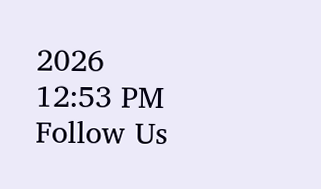2026 12:53 PM
Follow Us